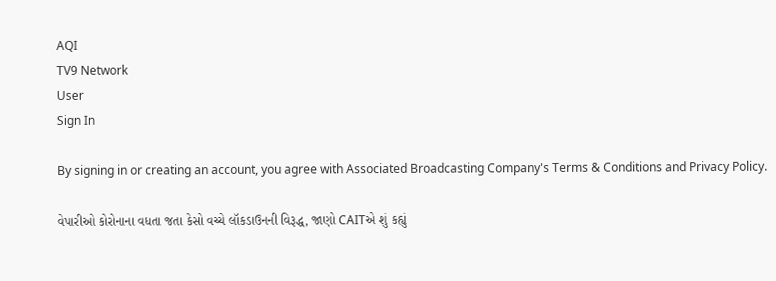AQI
TV9 Network
User
Sign In

By signing in or creating an account, you agree with Associated Broadcasting Company's Terms & Conditions and Privacy Policy.

વેપારીઓ કોરોનાના વધતા જતા કેસો વચ્ચે લૉકડાઉનની વિરૂદ્ધ, જાણો CAITએ શું કહ્યું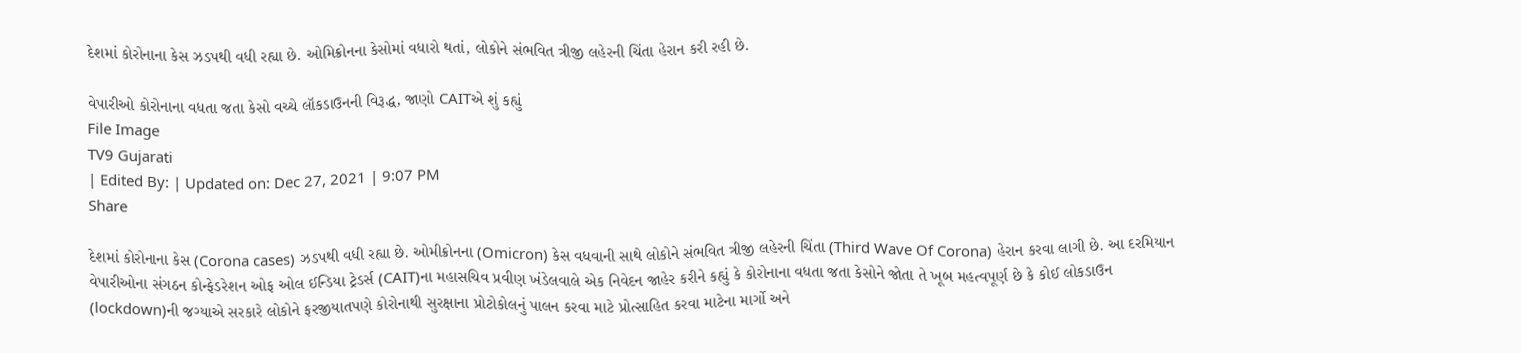દેશમાં કોરોનાના કેસ ઝડપથી વધી રહ્યા છે. ઓમિક્રોનના કેસોમાં વધારો થતાં, લોકોને સંભવિત ત્રીજી લહેરની ચિંતા હેરાન કરી રહી છે.

વેપારીઓ કોરોનાના વધતા જતા કેસો વચ્ચે લૉકડાઉનની વિરૂદ્ધ, જાણો CAITએ શું કહ્યું
File Image
TV9 Gujarati
| Edited By: | Updated on: Dec 27, 2021 | 9:07 PM
Share

દેશમાં કોરોનાના કેસ (Corona cases) ઝડપથી વધી રહ્યા છે. ઓમીક્રોનના (Omicron) કેસ વધવાની સાથે લોકોને સંભવિત ત્રીજી લહેરની ચિંતા (Third Wave Of Corona) હેરાન કરવા લાગી છે. આ દરમિયાન વેપારીઓના સંગઠન કોન્ફેડરેશન ઓફ ઓલ ઈન્ડિયા ટ્રેડર્સ (CAIT)ના મહાસચિવ પ્રવીણ ખંડેલવાલે એક નિવેદન જાહેર કરીને કહ્યું કે કોરોનાના વધતા જતા કેસોને જોતા તે ખૂબ મહત્વપૂર્ણ છે કે કોઈ લોકડાઉન (lockdown)ની જગ્યાએ સરકારે લોકોને ફરજીયાતપણે કોરોનાથી સુરક્ષાના પ્રોટોકોલનું પાલન કરવા માટે પ્રોત્સાહિત કરવા માટેના માર્ગો અને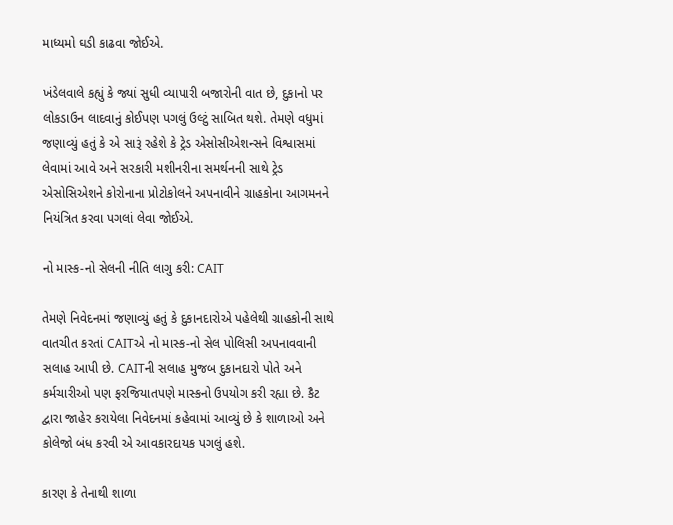માધ્યમો ઘડી કાઢવા જોઈએ.

ખંડેલવાલે કહ્યું કે જ્યાં સુધી વ્યાપારી બજારોની વાત છે, દુકાનો પર લોકડાઉન લાદવાનું કોઈપણ પગલું ઉલ્ટું સાબિત થશે. તેમણે વધુમાં જણાવ્યું હતું કે એ સારૂં રહેશે કે ટ્રેડ એસોસીએશન્સને વિશ્વાસમાં લેવામાં આવે અને સરકારી મશીનરીના સમર્થનની સાથે ટ્રેડ એસોસિએશને કોરોનાના પ્રોટોકોલને અપનાવીને ગ્રાહકોના આગમનને નિયંત્રિત કરવા પગલાં લેવા જોઈએ.

નો માસ્ક-નો સેલની નીતિ લાગુ કરી: CAIT

તેમણે નિવેદનમાં જણાવ્યું હતું કે દુકાનદારોએ પહેલેથી ગ્રાહકોની સાથે વાતચીત કરતાં CAITએ નો માસ્ક-નો સેલ પોલિસી અપનાવવાની સલાહ આપી છે. CAITની સલાહ મુજબ દુકાનદારો પોતે અને કર્મચારીઓ પણ ફરજિયાતપણે માસ્કનો ઉપયોગ કરી રહ્યા છે. કૈટ દ્વારા જાહેર કરાયેલા નિવેદનમાં કહેવામાં આવ્યું છે કે શાળાઓ અને કોલેજો બંધ કરવી એ આવકારદાયક પગલું હશે.

કારણ કે તેનાથી શાળા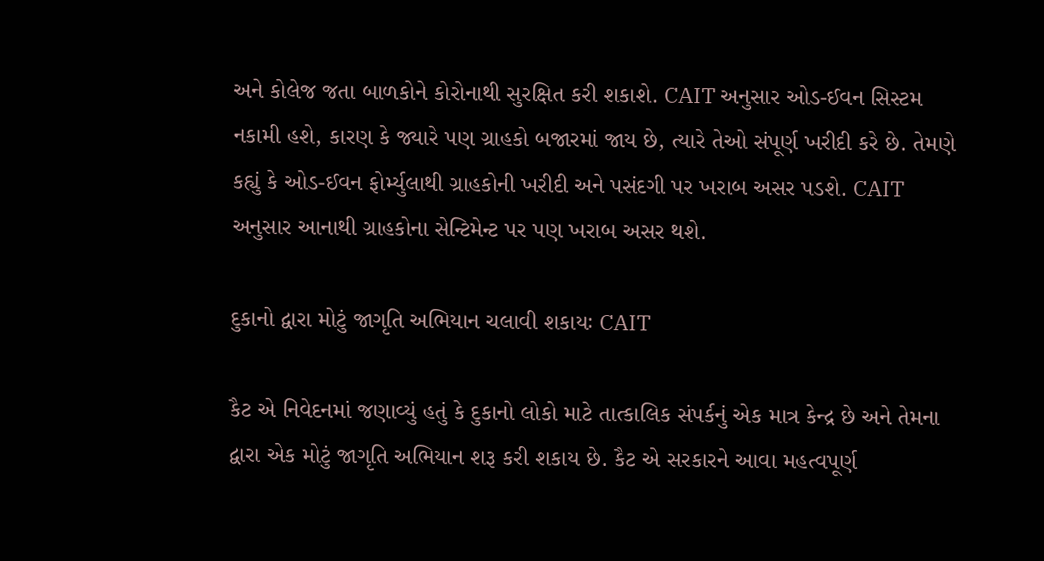અને કોલેજ જતા બાળકોને કોરોનાથી સુરક્ષિત કરી શકાશે. CAIT અનુસાર ઓડ-ઈવન સિસ્ટમ નકામી હશે, કારણ કે જ્યારે પણ ગ્રાહકો બજારમાં જાય છે, ત્યારે તેઓ સંપૂર્ણ ખરીદી કરે છે. તેમણે કહ્યું કે ઓડ-ઈવન ફોર્મ્યુલાથી ગ્રાહકોની ખરીદી અને પસંદગી પર ખરાબ અસર પડશે. CAIT અનુસાર આનાથી ગ્રાહકોના સેન્ટિમેન્ટ પર પણ ખરાબ અસર થશે.

દુકાનો દ્વારા મોટું જાગૃતિ અભિયાન ચલાવી શકાયઃ CAIT

કૈટ એ નિવેદનમાં જણાવ્યું હતું કે દુકાનો લોકો માટે તાત્કાલિક સંપર્કનું એક માત્ર કેન્દ્ર છે અને તેમના દ્વારા એક મોટું જાગૃતિ અભિયાન શરૂ કરી શકાય છે. કૈટ એ સરકારને આવા મહત્વપૂર્ણ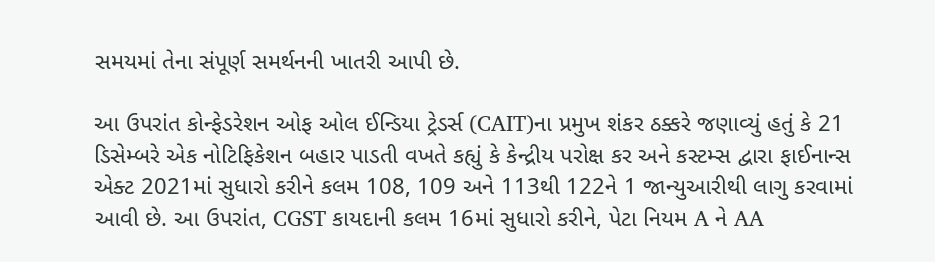સમયમાં તેના સંપૂર્ણ સમર્થનની ખાતરી આપી છે.

આ ઉપરાંત કોન્ફેડરેશન ઓફ ઓલ ઈન્ડિયા ટ્રેડર્સ (CAIT)ના પ્રમુખ શંકર ઠક્કરે જણાવ્યું હતું કે 21 ડિસેમ્બરે એક નોટિફિકેશન બહાર પાડતી વખતે કહ્યું કે કેન્દ્રીય પરોક્ષ કર અને કસ્ટમ્સ દ્વારા ફાઈનાન્સ એક્ટ 2021માં સુધારો કરીને કલમ 108, 109 અને 113થી 122ને 1 જાન્યુઆરીથી લાગુ કરવામાં આવી છે. આ ઉપરાંત, CGST કાયદાની કલમ 16માં સુધારો કરીને, પેટા નિયમ A ને AA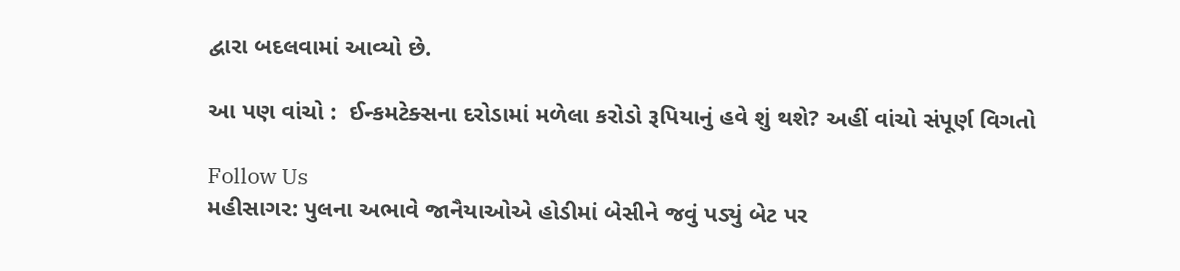દ્વારા બદલવામાં આવ્યો છે.

આ પણ વાંચો :  ઈન્કમટેક્સના દરોડામાં મળેલા કરોડો રૂપિયાનું હવે શું થશે? અહીં વાંચો સંપૂર્ણ વિગતો

Follow Us
મહીસાગર: પુલના અભાવે જાનૈયાઓએ હોડીમાં બેસીને જવું પડ્યું બેટ પર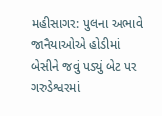મહીસાગર: પુલના અભાવે જાનૈયાઓએ હોડીમાં બેસીને જવું પડ્યું બેટ પર
ગરુડેશ્વરમાં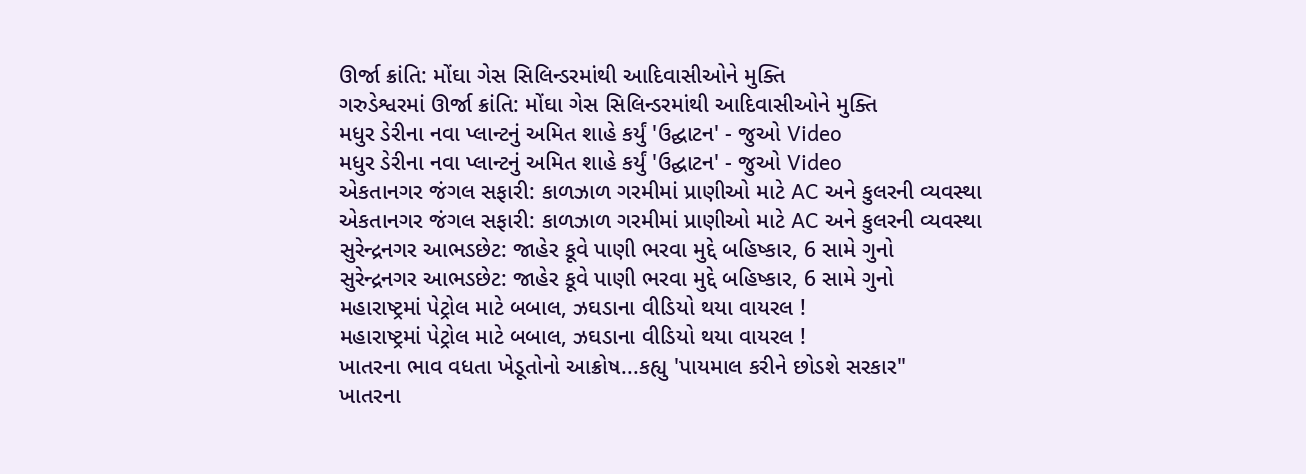ઊર્જા ક્રાંતિ: મોંઘા ગેસ સિલિન્ડરમાંથી આદિવાસીઓને મુક્તિ
ગરુડેશ્વરમાં ઊર્જા ક્રાંતિ: મોંઘા ગેસ સિલિન્ડરમાંથી આદિવાસીઓને મુક્તિ
મધુર ડેરીના નવા પ્લાન્ટનું અમિત શાહે કર્યું 'ઉદ્ઘાટન' - જુઓ Video
મધુર ડેરીના નવા પ્લાન્ટનું અમિત શાહે કર્યું 'ઉદ્ઘાટન' - જુઓ Video
એકતાનગર જંગલ સફારી: કાળઝાળ ગરમીમાં પ્રાણીઓ માટે AC અને કુલરની વ્યવસ્થા
એકતાનગર જંગલ સફારી: કાળઝાળ ગરમીમાં પ્રાણીઓ માટે AC અને કુલરની વ્યવસ્થા
સુરેન્દ્રનગર આભડછેટ: જાહેર કૂવે પાણી ભરવા મુદ્દે બહિષ્કાર, 6 સામે ગુનો
સુરેન્દ્રનગર આભડછેટ: જાહેર કૂવે પાણી ભરવા મુદ્દે બહિષ્કાર, 6 સામે ગુનો
મહારાષ્ટ્રમાં પેટ્રોલ માટે બબાલ, ઝઘડાના વીડિયો થયા વાયરલ !
મહારાષ્ટ્રમાં પેટ્રોલ માટે બબાલ, ઝઘડાના વીડિયો થયા વાયરલ !
ખાતરના ભાવ વધતા ખેડૂતોનો આક્રોષ...કહ્યુ 'પાયમાલ કરીને છોડશે સરકાર"
ખાતરના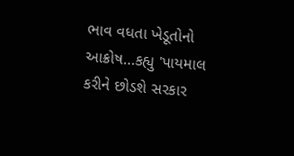ભાવ વધતા ખેડૂતોનો આક્રોષ...કહ્યુ 'પાયમાલ કરીને છોડશે સરકાર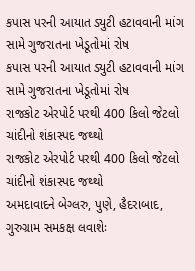કપાસ પરની આયાત ડ્યુટી હટાવવાની માંગ સામે ગુજરાતના ખેડૂતોમાં રોષ
કપાસ પરની આયાત ડ્યુટી હટાવવાની માંગ સામે ગુજરાતના ખેડૂતોમાં રોષ
રાજકોટ એરપોર્ટ પરથી 400 કિલો જેટલો ચાંદીનો શંકાસ્પદ જથ્થો
રાજકોટ એરપોર્ટ પરથી 400 કિલો જેટલો ચાંદીનો શંકાસ્પદ જથ્થો
અમદાવાદને બેગ્લરુ, પુણે, હૈદરાબાદ, ગુરુગ્રામ સમકક્ષ લવાશેઃ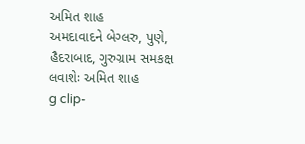અમિત શાહ
અમદાવાદને બેગ્લરુ, પુણે, હૈદરાબાદ, ગુરુગ્રામ સમકક્ષ લવાશેઃ અમિત શાહ
g clip-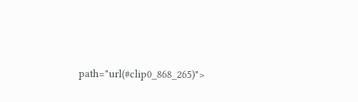path="url(#clip0_868_265)">